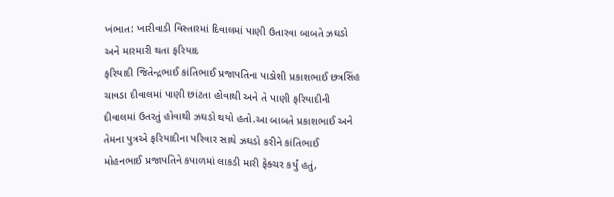ખંભાત: ખારીવાડી વિસ્તારમાં દિવાલમાં પાણી ઉતારવા બાબતે ઝઘડો અને મારમારી થતા ફરિયાદ
ફરિયાદી જિતેન્દ્રભાઈ કાંતિભાઈ પ્રજાપતિના પાડોશી પ્રકાશભાઈ છત્રસિંહ ચાવડા દીવાલમાં પાણી છાંટતા હોવાથી અને તે પાણી ફરિયાદીની દીવાલમાં ઉતરતું હોવાથી ઝઘડો થયો હતો.આ બાબતે પ્રકાશભાઈ અને તેમના પુત્રએ ફરિયાદીના પરિવાર સાથે ઝઘડો કરીને કાંતિભાઈ મોહનભાઈ પ્રજાપતિને કપાળમાં લાકડી મારી ફેક્ચર કર્યું હતું,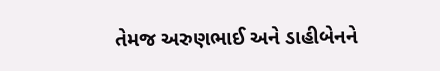તેમજ અરુણભાઈ અને ડાહીબેનને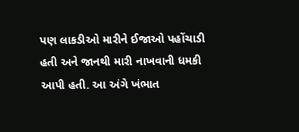પણ લાકડીઓ મારીને ઈજાઓ પહોંચાડી હતી અને જાનથી મારી નાખવાની ધમકી આપી હતી. આ અંગે ખંભાત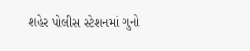શહેર પોલીસ સ્ટેશનમાં ગુનો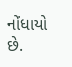નોંધાયો છે.